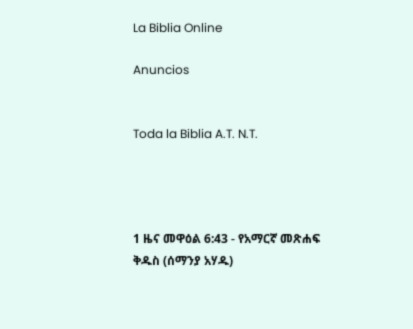La Biblia Online

Anuncios


Toda la Biblia A.T. N.T.




1 ዜና መዋዕል 6:43 - የአማርኛ መጽሐፍ ቅዱስ (ሰማንያ አሃዱ)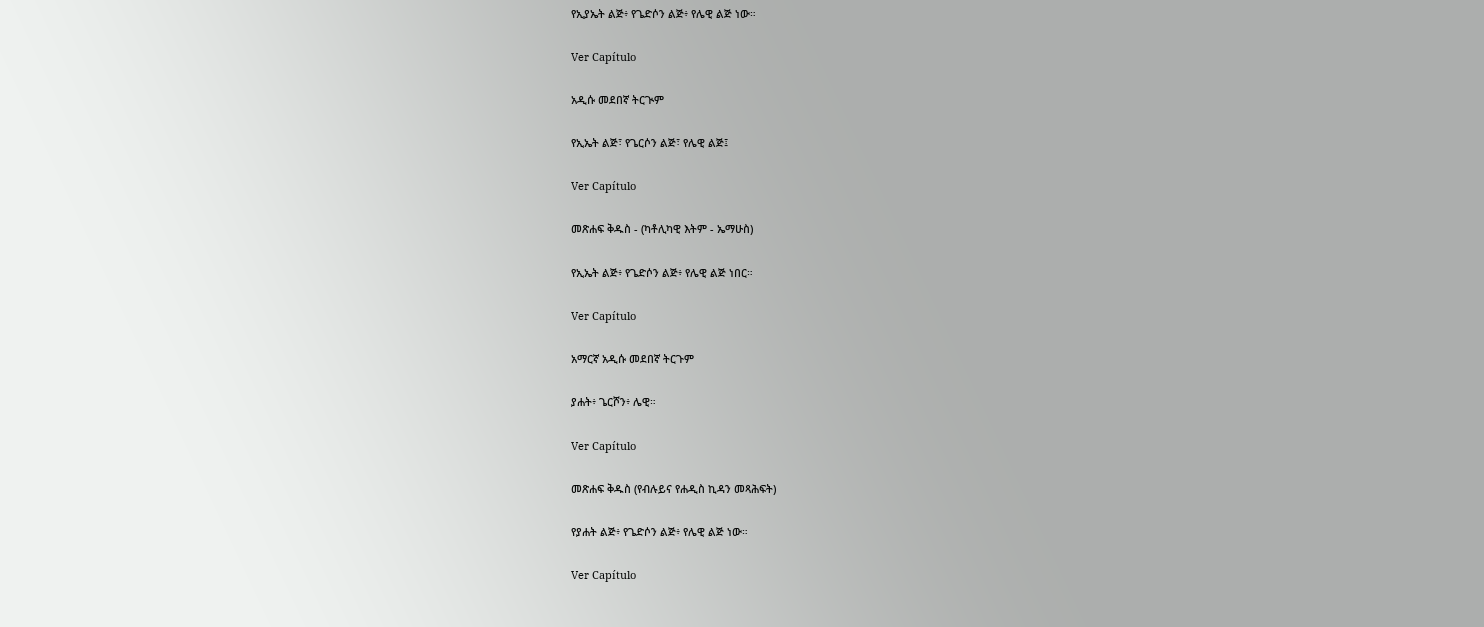የኢያኤት ልጅ፥ የጌድሶን ልጅ፥ የሌዊ ልጅ ነው።

Ver Capítulo

አዲሱ መደበኛ ትርጒም

የኢኤት ልጅ፣ የጌርሶን ልጅ፣ የሌዊ ልጅ፤

Ver Capítulo

መጽሐፍ ቅዱስ - (ካቶሊካዊ እትም - ኤማሁስ)

የኢኤት ልጅ፥ የጌድሶን ልጅ፥ የሌዊ ልጅ ነበር።

Ver Capítulo

አማርኛ አዲሱ መደበኛ ትርጉም

ያሐት፥ ጌርሾን፥ ሌዊ።

Ver Capítulo

መጽሐፍ ቅዱስ (የብሉይና የሐዲስ ኪዳን መጻሕፍት)

የያሐት ልጅ፥ የጌድሶን ልጅ፥ የሌዊ ልጅ ነው።

Ver Capítulo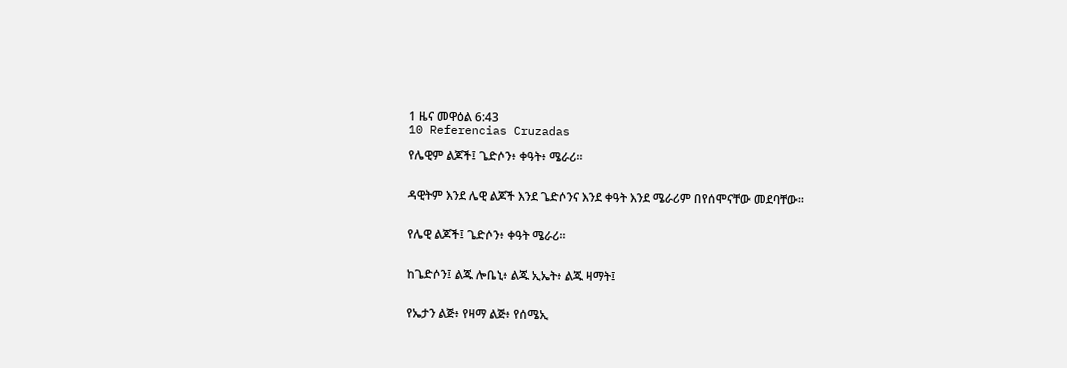1 ዜና መዋዕል 6:43
10 Referencias Cruzadas

የሌዊም ልጆች፤ ጌድሶን፥ ቀዓት፥ ሜራሪ።


ዳዊትም እንደ ሌዊ ልጆች እንደ ጌድሶንና እንደ ቀዓት እንደ ሜራሪም በየሰሞናቸው መደባቸው።


የሌዊ ልጆች፤ ጌድሶን፥ ቀዓት ሜራሪ።


ከጌድሶን፤ ልጁ ሎቤኒ፥ ልጁ ኢኤት፥ ልጁ ዛማት፤


የኤታን ልጅ፥ የዛማ ልጅ፥ የሰሜኢ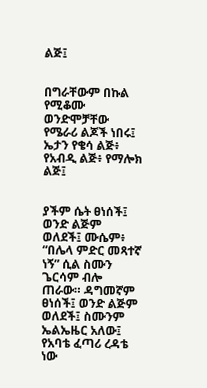ልጅ፤


በግራቸውም በኩል የሚቆሙ ወንድሞቻቸው የሜራሪ ልጆች ነበሩ፤ ኤታን የቄሳ ልጅ፥ የአብዲ ልጅ፥ የማሎክ ልጅ፤


ያችም ሴት ፀነሰች፤ ወንድ ልጅም ወለደች፤ ሙሴም፥ “በሌላ ምድር መጻተኛ ነኝ” ሲል ስሙን ጌርሳም ብሎ ጠራው። ዳግመኛም ፀነሰች፤ ወንድ ልጅም ወለደች፤ ስሙንም ኤልኤዜር አለው፤ የአባቴ ፈጣሪ ረዳቴ ነው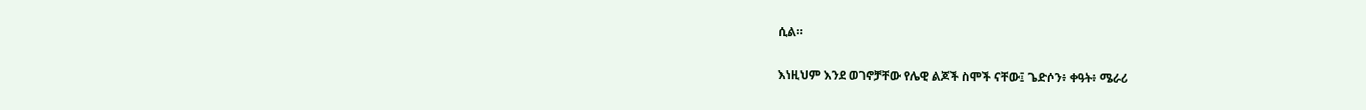ሲል።


እነዚህም እንደ ወገኖቻቸው የሌዊ ልጆች ስሞች ናቸው፤ ጌድሶን፥ ቀዓት፥ ሜራሪ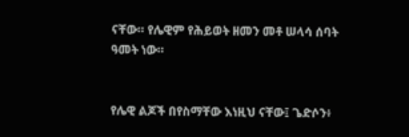ናቸው። የሌዊም የሕይወት ዘመን መቶ ሠላሳ ሰባት ዓመት ነው።


የሌዊ ልጆች በየስማቸው እነዚህ ናቸው፤ ጌድሶን፥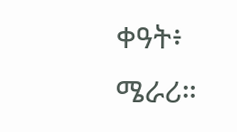ቀዓት፥ ሜራሪ።